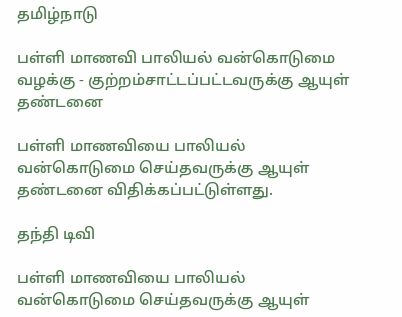தமிழ்நாடு

பள்ளி மாணவி பாலியல் வன்கொடுமை வழக்கு - குற்றம்சாட்டப்பட்டவருக்கு ஆயுள் தண்டனை

பள்ளி மாணவியை பாலியல் வன்கொடுமை செய்தவருக்கு ஆயுள் தண்டனை விதிக்கப்பட்டுள்ளது.

தந்தி டிவி

பள்ளி மாணவியை பாலியல் வன்கொடுமை செய்தவருக்கு ஆயுள்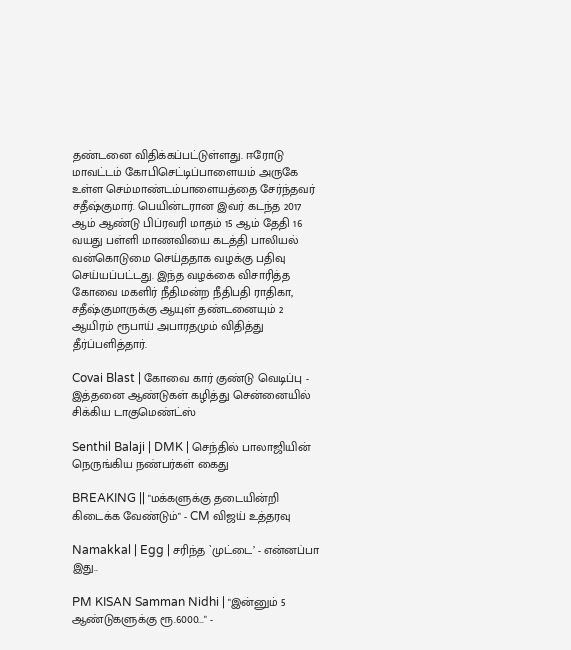தண்டனை விதிக்கப்பட்டுள்ளது. ஈரோடு மாவட்டம் கோபிசெட்டிப்பாளையம் அருகே உள்ள செம்மாண்டம்பாளையத்தை சேர்ந்தவர் சதீஷ்குமார். பெயின்டரான இவர் கடந்த 2017 ஆம் ஆண்டு பிப்ரவரி மாதம் 15 ஆம் தேதி 16 வயது பள்ளி மாணவியை கடத்தி பாலியல் வன்கொடுமை செய்த‌தாக வழக்கு பதிவு செய்யப்பட்டது. இந்த வழக்கை விசாரித்த கோவை மகளிர் நீதிமன்ற நீதிபதி ராதிகா, சதீஷ்குமாருக்கு ஆயுள் தண்டனையும் 2 ஆயிரம் ரூபாய் அபாரத‌மும் விதித்து தீர்ப்பளித்தார்.

Covai Blast | கோவை கார் குண்டு வெடிப்பு - இத்தனை ஆண்டுகள் கழித்து சென்னையில் சிக்கிய டாகுமெண்ட்ஸ்

Senthil Balaji | DMK | செந்தில் பாலாஜியின் நெருங்கிய நண்பர்கள் கைது

BREAKING || "மக்களுக்கு தடையின்றி கிடைக்க வேண்டும்" - CM விஜய் உத்தரவு

Namakkal | Egg | சரிந்த `முட்டை’ - என்னப்பா இது..

PM KISAN Samman Nidhi | "இன்னும் 5 ஆண்டுகளுக்கு ரூ.6000..." -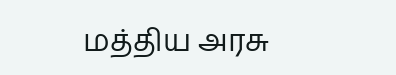மத்திய அரசு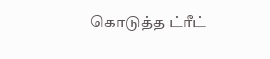கொடுத்த ட்ரீட்